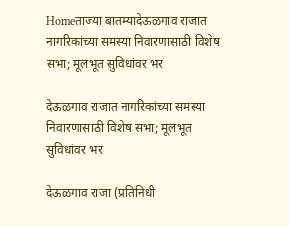Homeताज्या बातम्यादेऊळगाव राजात नागरिकांच्या समस्या निवारणासाठी विशेष सभा; मूलभूत सुविधांवर भर

देऊळगाव राजात नागरिकांच्या समस्या निवारणासाठी विशेष सभा; मूलभूत सुविधांवर भर

देऊळगाव राजा (प्रतिनिधी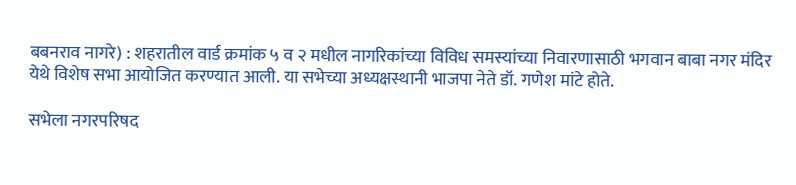बबनराव नागरे) : शहरातील वार्ड क्रमांक ५ व २ मधील नागरिकांच्या विविध समस्यांच्या निवारणासाठी भगवान बाबा नगर मंदिर येथे विशेष सभा आयोजित करण्यात आली. या सभेच्या अध्यक्षस्थानी भाजपा नेते डॉ. गणेश मांटे होते.

सभेला नगरपरिषद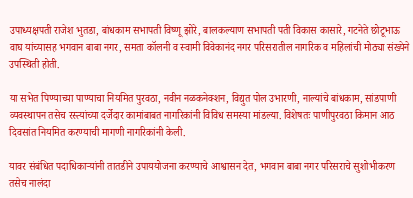उपाध्यक्षपती राजेश भुतडा, बांधकाम सभापती विष्णू झोरे, बालकल्याण सभापती पती विकास कासारे, गटनेते छोटूभाऊ वाघ यांच्यासह भगवान बाबा नगर, समता कॉलनी व स्वामी विवेकानंद नगर परिसरातील नागरिक व महिलांची मोठ्या संख्येने उपस्थिती होती.

या सभेत पिण्याच्या पाण्याचा नियमित पुरवठा, नवीन नळकनेक्शन, विद्युत पोल उभारणी, नाल्यांचे बांधकाम, सांडपाणी व्यवस्थापन तसेच रस्त्यांच्या दर्जेदार कामांबाबत नागरिकांनी विविध समस्या मांडल्या. विशेषतः पाणीपुरवठा किमान आठ दिवसांत नियमित करण्याची मागणी नागरिकांनी केली.

यावर संबंधित पदाधिकाऱ्यांनी तातडीने उपाययोजना करण्याचे आश्वासन देत, भगवान बाबा नगर परिसराचे सुशोभीकरण तसेच नालंदा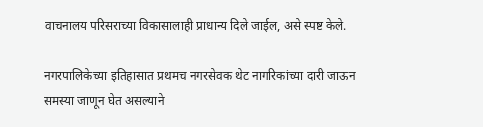वाचनालय परिसराच्या विकासालाही प्राधान्य दिले जाईल, असे स्पष्ट केले.

नगरपालिकेच्या इतिहासात प्रथमच नगरसेवक थेट नागरिकांच्या दारी जाऊन समस्या जाणून घेत असल्याने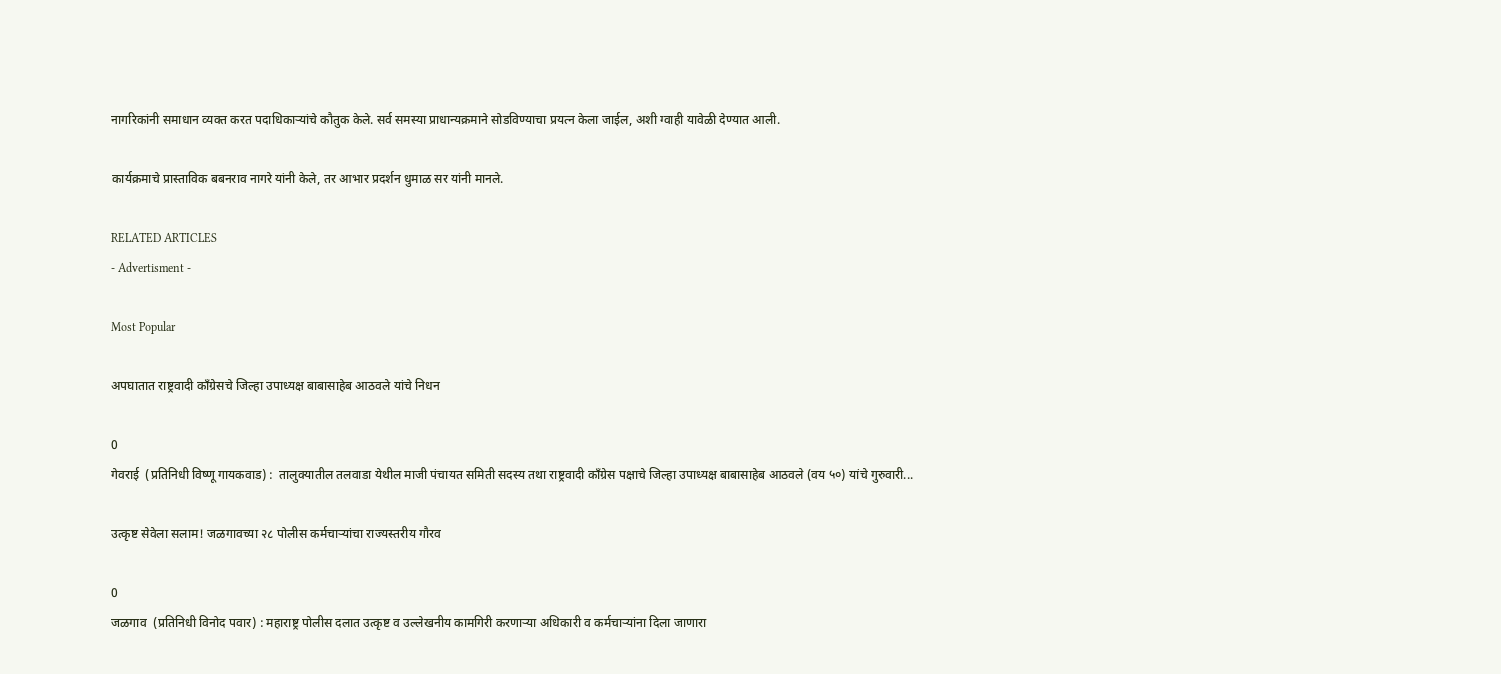नागरिकांनी समाधान व्यक्त करत पदाधिकाऱ्यांचे कौतुक केले. सर्व समस्या प्राधान्यक्रमाने सोडविण्याचा प्रयत्न केला जाईल, अशी ग्वाही यावेळी देण्यात आली.

कार्यक्रमाचे प्रास्ताविक बबनराव नागरे यांनी केले, तर आभार प्रदर्शन धुमाळ सर यांनी मानले.

RELATED ARTICLES
- Advertisment -

Most Popular

अपघातात राष्ट्रवादी काँग्रेसचे जिल्हा उपाध्यक्ष बाबासाहेब आठवले यांचे निधन

0
गेवराई  (प्रतिनिधी विष्णू गायकवाड) :  तालुक्यातील तलवाडा येथील माजी पंचायत समिती सदस्य तथा राष्ट्रवादी काँग्रेस पक्षाचे जिल्हा उपाध्यक्ष बाबासाहेब आठवले (वय ५०) यांचे गुरुवारी...

उत्कृष्ट सेवेला सलाम! जळगावच्या २८ पोलीस कर्मचाऱ्यांचा राज्यस्तरीय गौरव

0
जळगाव  (प्रतिनिधी विनोद पवार) : महाराष्ट्र पोलीस दलात उत्कृष्ट व उल्लेखनीय कामगिरी करणाऱ्या अधिकारी व कर्मचाऱ्यांना दिला जाणारा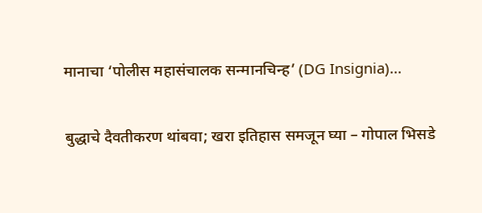मानाचा ‘पोलीस महासंचालक सन्मानचिन्ह’ (DG Insignia)...

बुद्धाचे दैवतीकरण थांबवा; खरा इतिहास समजून घ्या – गोपाल भिसडे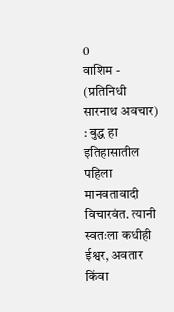0
वाशिम - (प्रतिनिधी सारनाथ अवचार) : बुद्ध हा इतिहासातील पहिला मानवतावादी विचारवंत. त्यानी स्वतःला कधीही ईश्वर, अवतार किंवा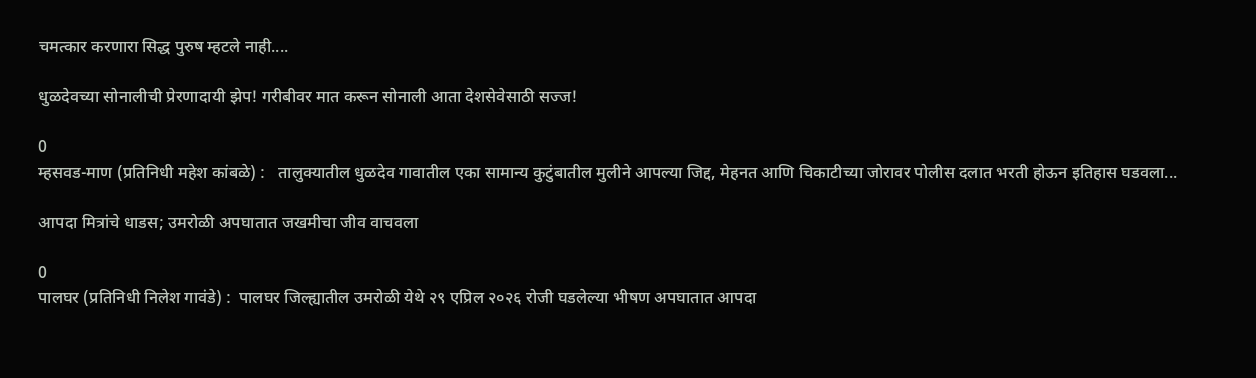चमत्कार करणारा सिद्ध पुरुष म्हटले नाही....

धुळदेवच्या सोनालीची प्रेरणादायी झेप! गरीबीवर मात करून सोनाली आता देशसेवेसाठी सज्ज!

0
म्हसवड-माण (प्रतिनिधी महेश कांबळे) :   तालुक्यातील धुळदेव गावातील एका सामान्य कुटुंबातील मुलीने आपल्या जिद्द, मेहनत आणि चिकाटीच्या जोरावर पोलीस दलात भरती होऊन इतिहास घडवला...

आपदा मित्रांचे धाडस; उमरोळी अपघातात जखमीचा जीव वाचवला

0
पालघर (प्रतिनिधी निलेश गावंडे) :  पालघर जिल्ह्यातील उमरोळी येथे २९ एप्रिल २०२६ रोजी घडलेल्या भीषण अपघातात आपदा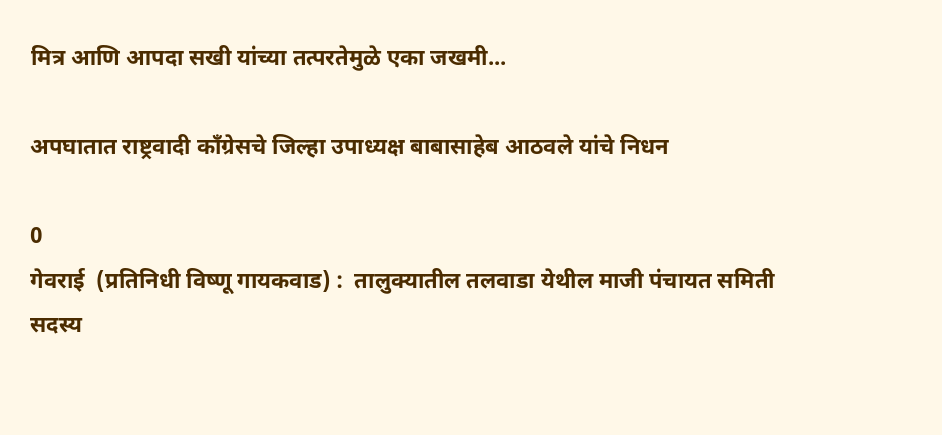मित्र आणि आपदा सखी यांच्या तत्परतेमुळे एका जखमी...

अपघातात राष्ट्रवादी काँग्रेसचे जिल्हा उपाध्यक्ष बाबासाहेब आठवले यांचे निधन

0
गेवराई  (प्रतिनिधी विष्णू गायकवाड) :  तालुक्यातील तलवाडा येथील माजी पंचायत समिती सदस्य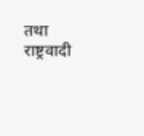तथा राष्ट्रवादी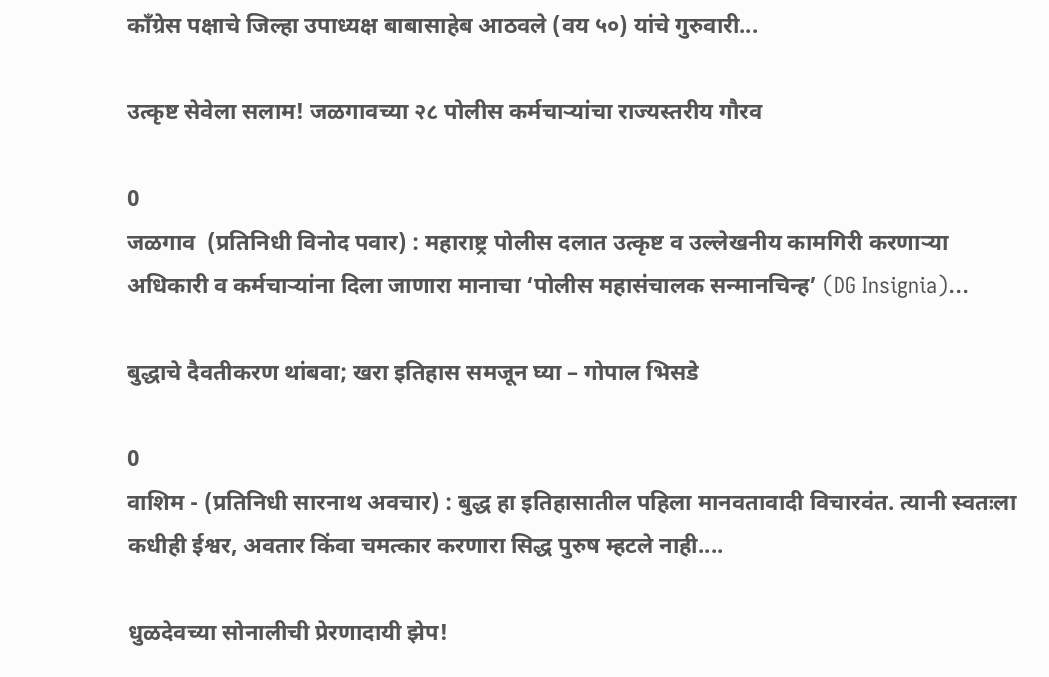काँग्रेस पक्षाचे जिल्हा उपाध्यक्ष बाबासाहेब आठवले (वय ५०) यांचे गुरुवारी...

उत्कृष्ट सेवेला सलाम! जळगावच्या २८ पोलीस कर्मचाऱ्यांचा राज्यस्तरीय गौरव

0
जळगाव  (प्रतिनिधी विनोद पवार) : महाराष्ट्र पोलीस दलात उत्कृष्ट व उल्लेखनीय कामगिरी करणाऱ्या अधिकारी व कर्मचाऱ्यांना दिला जाणारा मानाचा ‘पोलीस महासंचालक सन्मानचिन्ह’ (DG Insignia)...

बुद्धाचे दैवतीकरण थांबवा; खरा इतिहास समजून घ्या – गोपाल भिसडे

0
वाशिम - (प्रतिनिधी सारनाथ अवचार) : बुद्ध हा इतिहासातील पहिला मानवतावादी विचारवंत. त्यानी स्वतःला कधीही ईश्वर, अवतार किंवा चमत्कार करणारा सिद्ध पुरुष म्हटले नाही....

धुळदेवच्या सोनालीची प्रेरणादायी झेप!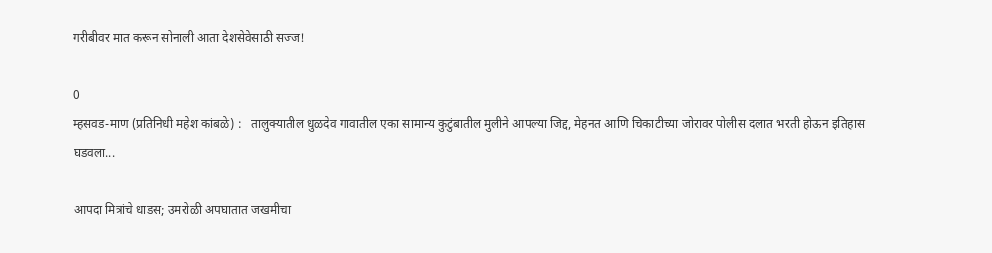गरीबीवर मात करून सोनाली आता देशसेवेसाठी सज्ज!

0
म्हसवड-माण (प्रतिनिधी महेश कांबळे) :   तालुक्यातील धुळदेव गावातील एका सामान्य कुटुंबातील मुलीने आपल्या जिद्द, मेहनत आणि चिकाटीच्या जोरावर पोलीस दलात भरती होऊन इतिहास घडवला...

आपदा मित्रांचे धाडस; उमरोळी अपघातात जखमीचा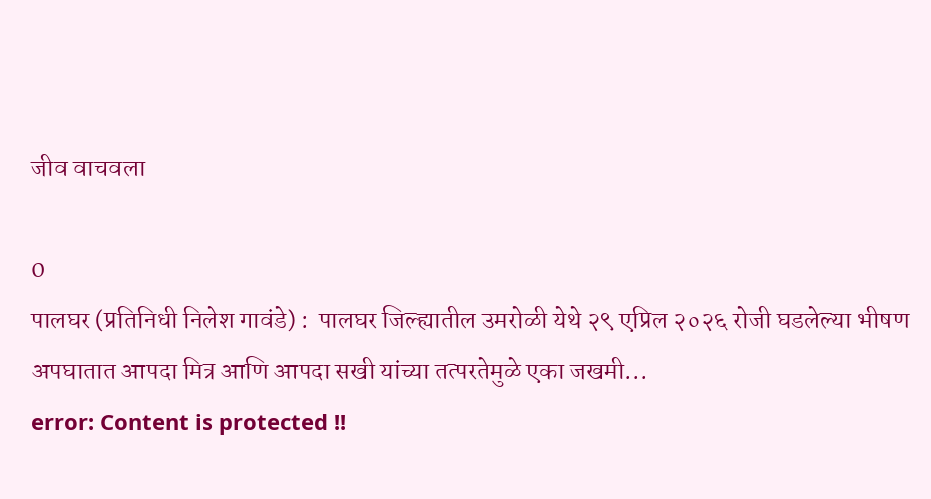जीव वाचवला

0
पालघर (प्रतिनिधी निलेश गावंडे) :  पालघर जिल्ह्यातील उमरोळी येथे २९ एप्रिल २०२६ रोजी घडलेल्या भीषण अपघातात आपदा मित्र आणि आपदा सखी यांच्या तत्परतेमुळे एका जखमी...
error: Content is protected !!